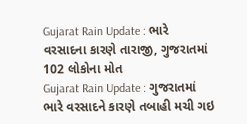Gujarat Rain Update : ભારે વરસાદના કારણે તારાજી, ગુજરાતમાં 102 લોકોના મોત
Gujarat Rain Update : ગુજરાતમાં ભારે વરસાદને કારણે તબાહી મચી ગઇ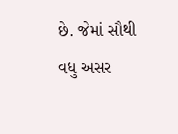છે. જેમાં સૌથી વધુ અસર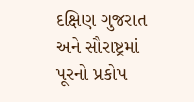દક્ષિણ ગુજરાત અને સૌરાષ્ટ્રમાં પૂરનો પ્રકોપ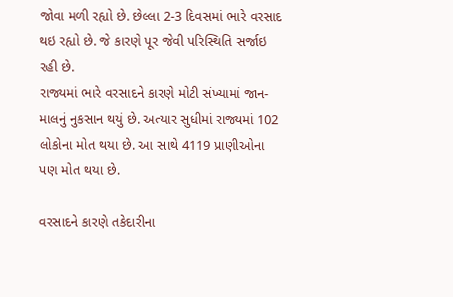જોવા મળી રહ્યો છે. છેલ્લા 2-3 દિવસમાં ભારે વરસાદ થઇ રહ્યો છે. જે કારણે પૂર જેવી પરિસ્થિતિ સર્જાઇ રહી છે.
રાજ્યમાં ભારે વરસાદને કારણે મોટી સંખ્યામાં જાન-માલનું નુકસાન થયું છે. અત્યાર સુધીમાં રાજ્યમાં 102 લોકોના મોત થયા છે. આ સાથે 4119 પ્રાણીઓના પણ મોત થયા છે.

વરસાદને કારણે તકેદારીના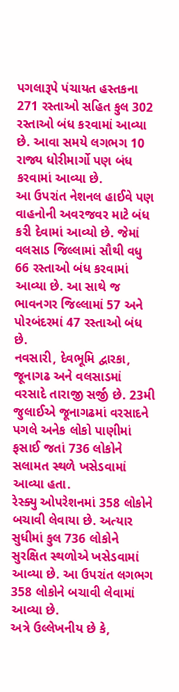પગલારૂપે પંચાયત હસ્તકના 271 રસ્તાઓ સહિત કુલ 302 રસ્તાઓ બંધ કરવામાં આવ્યા છે. આવા સમયે લગભગ 10 રાજ્ય ધોરીમાર્ગો પણ બંધ કરવામાં આવ્યા છે.
આ ઉપરાંત નેશનલ હાઈવે પણ વાહનોની અવરજવર માટે બંધ કરી દેવામાં આવ્યો છે. જેમાં વલસાડ જિલ્લામાં સૌથી વધુ 66 રસ્તાઓ બંધ કરવામાં આવ્યા છે. આ સાથે જ ભાવનગર જિલ્લામાં 57 અને પોરબંદરમાં 47 રસ્તાઓ બંધ છે.
નવસારી, દેવભૂમિ દ્વારકા, જૂનાગઢ અને વલસાડમાં વરસાદે તારાજી સર્જી છે. 23મી જુલાઈએ જૂનાગઢમાં વરસાદને પગલે અનેક લોકો પાણીમાં ફસાઈ જતાં 736 લોકોને સલામત સ્થળે ખસેડવામાં આવ્યા હતા.
રેસ્ક્યુ ઓપરેશનમાં 358 લોકોને બચાવી લેવાયા છે. અત્યાર સુધીમાં કુલ 736 લોકોને સુરક્ષિત સ્થળોએ ખસેડવામાં આવ્યા છે. આ ઉપરાંત લગભગ 358 લોકોને બચાવી લેવામાં આવ્યા છે.
અત્રે ઉલ્લેખનીય છે કે,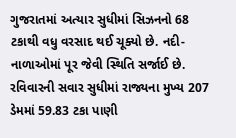ગુજરાતમાં અત્યાર સુધીમાં સિઝનનો 68 ટકાથી વધુ વરસાદ થઈ ચૂક્યો છે. નદી-નાળાઓમાં પૂર જેવી સ્થિતિ સર્જાઈ છે. રવિવારની સવાર સુધીમાં રાજ્યના મુખ્ય 207 ડેમમાં 59.83 ટકા પાણી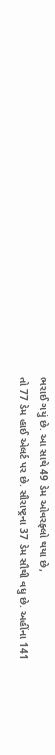ભરાઈ ગયું છે. આ સાથે 49 ડેમ ઓવરફ્લો થયા છે,
તો 77 ડેમ હાઈ એલર્ટ પર છે. સૌરાષ્ટ્રના 37 ડેમ સૌથી વધુ છે. અહીંના 141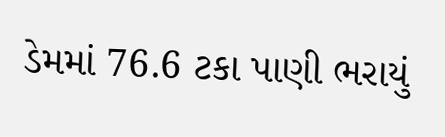ડેમમાં 76.6 ટકા પાણી ભરાયું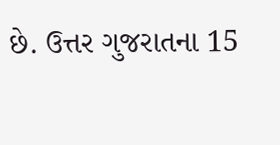છે. ઉત્તર ગુજરાતના 15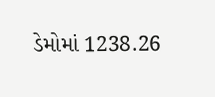ડેમોમાં 1238.26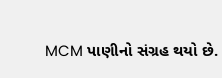MCM પાણીનો સંગ્રહ થયો છે.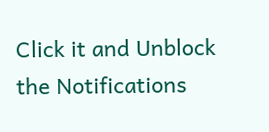Click it and Unblock the Notifications